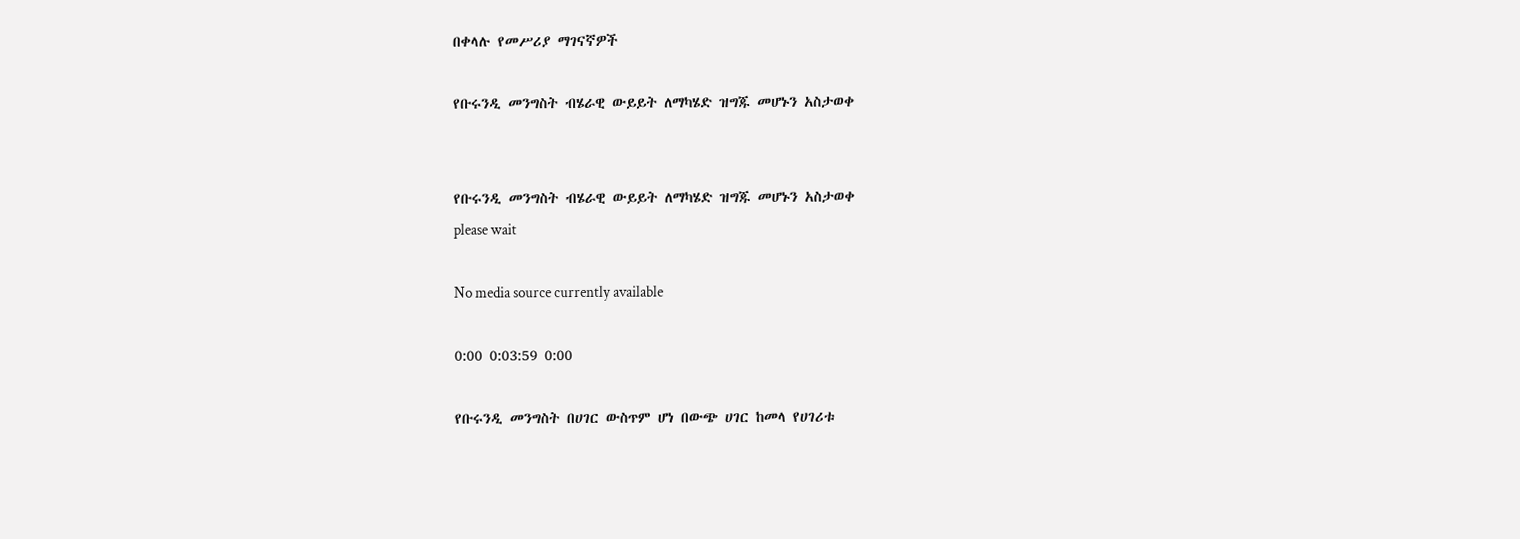በቀላሉ የመሥሪያ ማገናኛዎች

የቡሩንዲ መንግስት ብሄራዊ ውይይት ለማካሄድ ዝግጁ መሆኑን አስታወቀ


የቡሩንዲ መንግስት ብሄራዊ ውይይት ለማካሄድ ዝግጁ መሆኑን አስታወቀ
please wait

No media source currently available

0:00 0:03:59 0:00

የቡሩንዲ መንግስት በሀገር ውስጥም ሆነ በውጭ ሀገር ከመላ የሀገሪቱ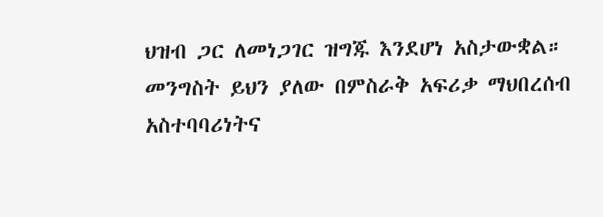ህዝብ ጋር ለመነጋገር ዝግጁ እንደሆነ አስታውቋል። መንግስት ይህን ያለው በምስራቅ አፍሪቃ ማህበረሰብ አስተባባሪነትና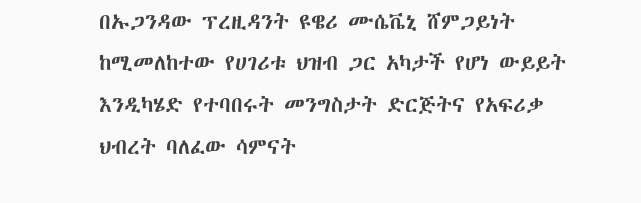በኡጋንዳው ፕረዚዳንት ዩዌሪ ሙሴቬኒ ሸምጋይነት ከሚመለከተው የሀገሪቱ ህዝብ ጋር አካታች የሆነ ውይይት እንዲካሄድ የተባበሩት መንግስታት ድርጅትና የአፍሪቃ ህብረት ባለፈው ሳምናት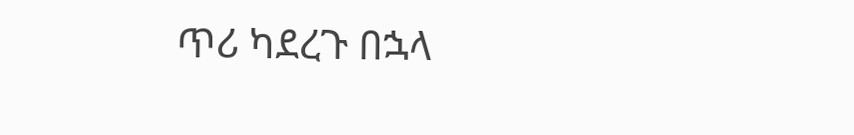ጥሪ ካደረጉ በኋላ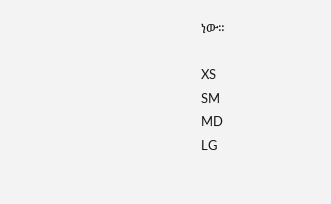ነው።

XS
SM
MD
LG